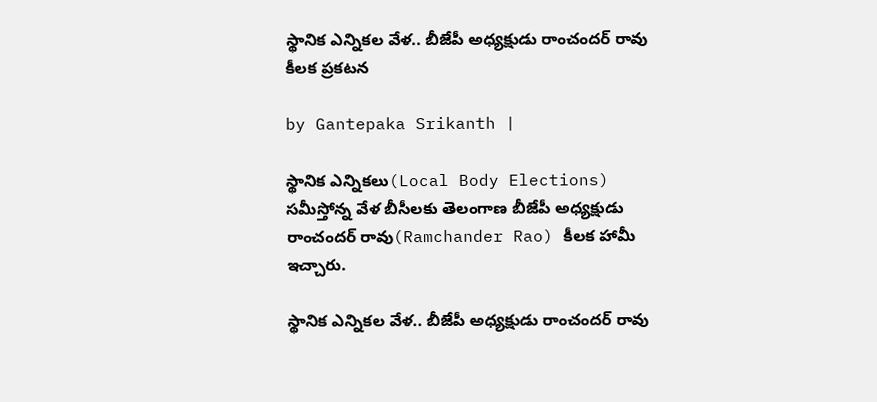స్థానిక ఎన్నికల వేళ.. బీజేపీ అధ్యక్షుడు రాంచందర్ రావు కీలక ప్రకటన

by Gantepaka Srikanth |

స్థానిక ఎన్నికలు(Local Body Elections) సమీస్తోన్న వేళ బీసీలకు తెలంగాణ బీజేపీ అధ్యక్షుడు రాంచందర్ రావు(Ramchander Rao) కీలక హామీ ఇచ్చారు.

స్థానిక ఎన్నికల వేళ.. బీజేపీ అధ్యక్షుడు రాంచందర్ రావు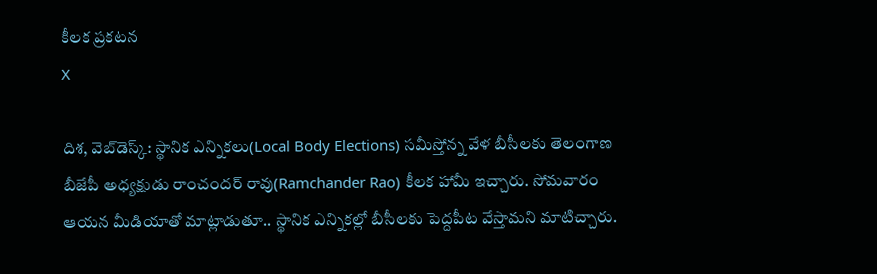కీలక ప్రకటన
X

దిశ, వెబ్‌డెస్క్: స్థానిక ఎన్నికలు(Local Body Elections) సమీస్తోన్న వేళ బీసీలకు తెలంగాణ బీజేపీ అధ్యక్షుడు రాంచందర్ రావు(Ramchander Rao) కీలక హామీ ఇచ్చారు. సోమవారం ఆయన మీడియాతో మాట్లాడుతూ.. స్థానిక ఎన్నికల్లో బీసీలకు పెద్దపీట వేస్తామని మాటిచ్చారు.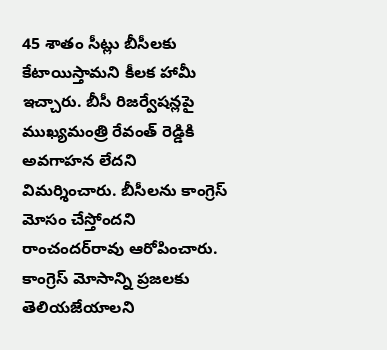45 శాతం సీట్లు బీసీలకు కేటాయిస్తామని కీలక హామీ ఇచ్చారు. బీసీ రిజర్వేషన్లపై ముఖ్యమంత్రి రేవంత్ రెడ్డికి అవగాహన లేదని విమర్శించారు. బీసీలను కాంగ్రెస్ మోసం చేస్తోందని రాంచందర్‌రావు ఆరోపించారు. కాంగ్రెస్ మోసాన్ని ప్రజలకు తెలియజేయాలని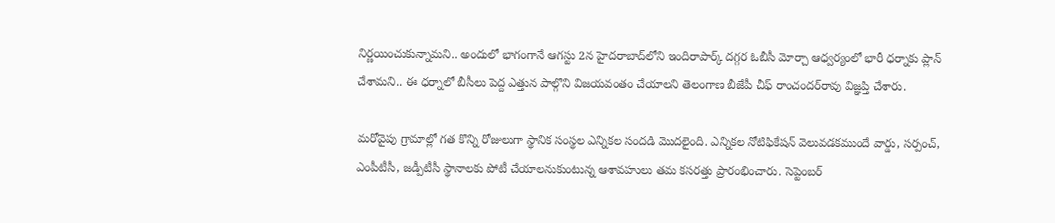నిర్ణయించుకున్నామని.. అందులో భాగంగానే ఆగస్టు 2న హైదరాబాద్‌లోని ఇందిరాపార్క్ దగ్గర ఓబీసీ మోర్చా ఆధ్వర్యంలో భారీ ధర్నాకు ప్లాన్ చేశామని.. ఈ ధర్నాలో బీసీలు పెద్ద ఎత్తున పాల్గొని విజయవంతం చేయాలని తెలంగాణ బీజేపీ చీఫ్‌ రాంచందర్‌రావు విజ్ఞప్తి చేశారు.

మరోవైపు గ్రామాల్లో గత కొన్ని రోజులుగా స్థానిక సంస్థల ఎన్నికల సందడి మొదలైంది. ఎన్నికల నోటిఫికేషన్ వెలువడకముందే వార్డు, సర్పంచ్, ఎంపీటీసీ, జడ్పీటీసీ స్థానాలకు పోటీ చేయాలనుకుంటున్న ఆశావహులు తమ కసరత్తు ప్రారంభించారు. సెప్టెంబర్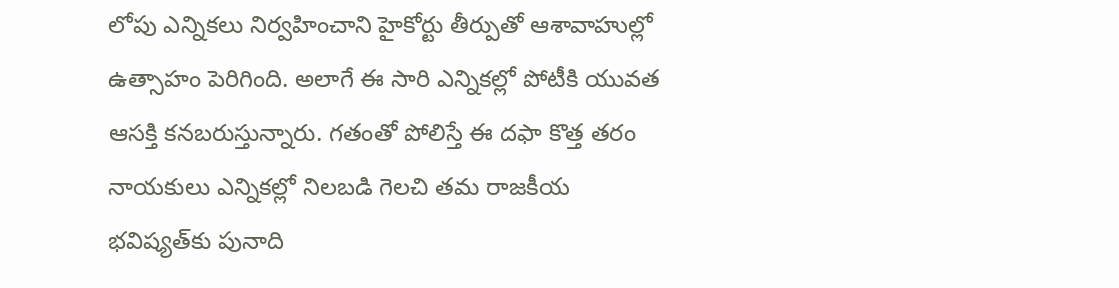లోపు ఎన్నికలు నిర్వహించాని హైకోర్టు తీర్పుతో ఆశావాహుల్లో ఉత్సాహం పెరిగింది. అలాగే ఈ సారి ఎన్నికల్లో పోటీకి యువత ఆసక్తి కనబరుస్తున్నారు. గతంతో పోలిస్తే ఈ దఫా కొత్త తరం నాయకులు ఎన్నికల్లో నిలబడి గెలచి తమ రాజకీయ భవిష్యత్‌కు పునాది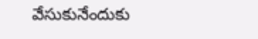వేసుకునేందుకు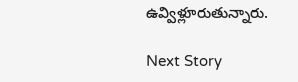ఉవ్విళ్లూరుతున్నారు.

Next Story